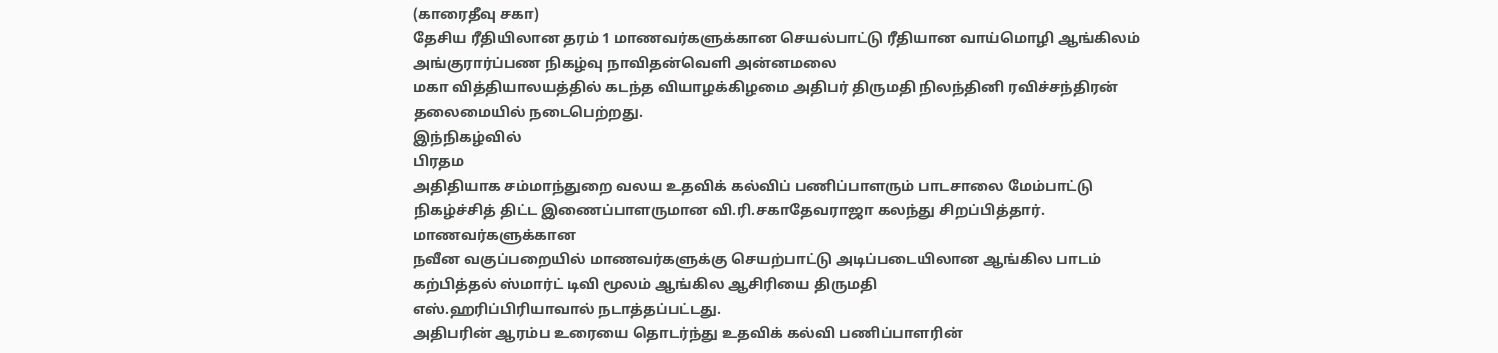(காரைதீவு சகா)
தேசிய ரீதியிலான தரம் 1 மாணவர்களுக்கான செயல்பாட்டு ரீதியான வாய்மொழி ஆங்கிலம் அங்குரார்ப்பண நிகழ்வு நாவிதன்வெளி அன்னமலை
மகா வித்தியாலயத்தில் கடந்த வியாழக்கிழமை அதிபர் திருமதி நிலந்தினி ரவிச்சந்திரன் தலைமையில் நடைபெற்றது.
இந்நிகழ்வில்
பிரதம
அதிதியாக சம்மாந்துறை வலய உதவிக் கல்விப் பணிப்பாளரும் பாடசாலை மேம்பாட்டு
நிகழ்ச்சித் திட்ட இணைப்பாளருமான வி.ரி.சகாதேவராஜா கலந்து சிறப்பித்தார்.
மாணவர்களுக்கான
நவீன வகுப்பறையில் மாணவர்களுக்கு செயற்பாட்டு அடிப்படையிலான ஆங்கில பாடம்
கற்பித்தல் ஸ்மார்ட் டிவி மூலம் ஆங்கில ஆசிரியை திருமதி
எஸ்.ஹரிப்பிரியாவால் நடாத்தப்பட்டது.
அதிபரின் ஆரம்ப உரையை தொடர்ந்து உதவிக் கல்வி பணிப்பாளரின்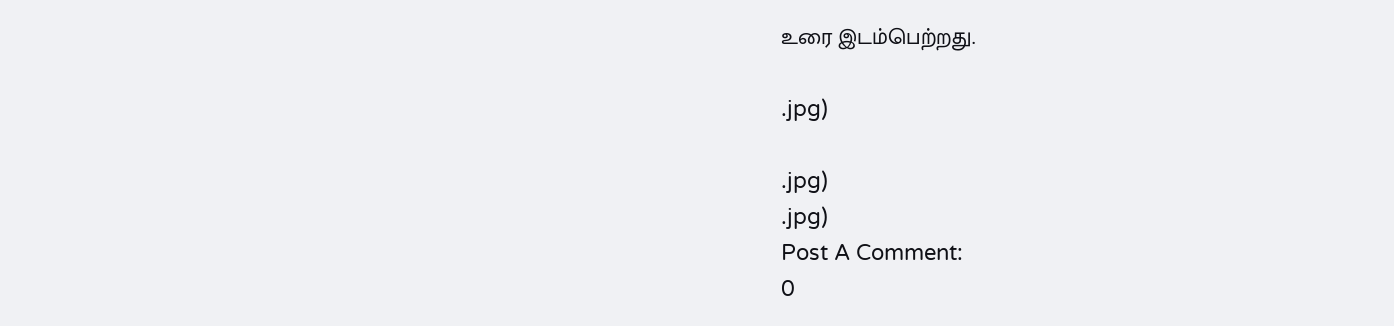உரை இடம்பெற்றது.

.jpg)

.jpg)
.jpg)
Post A Comment:
0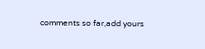comments so far,add yours